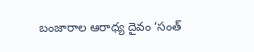బంజారాల ఆరాధ్య దైవం ‘సంత్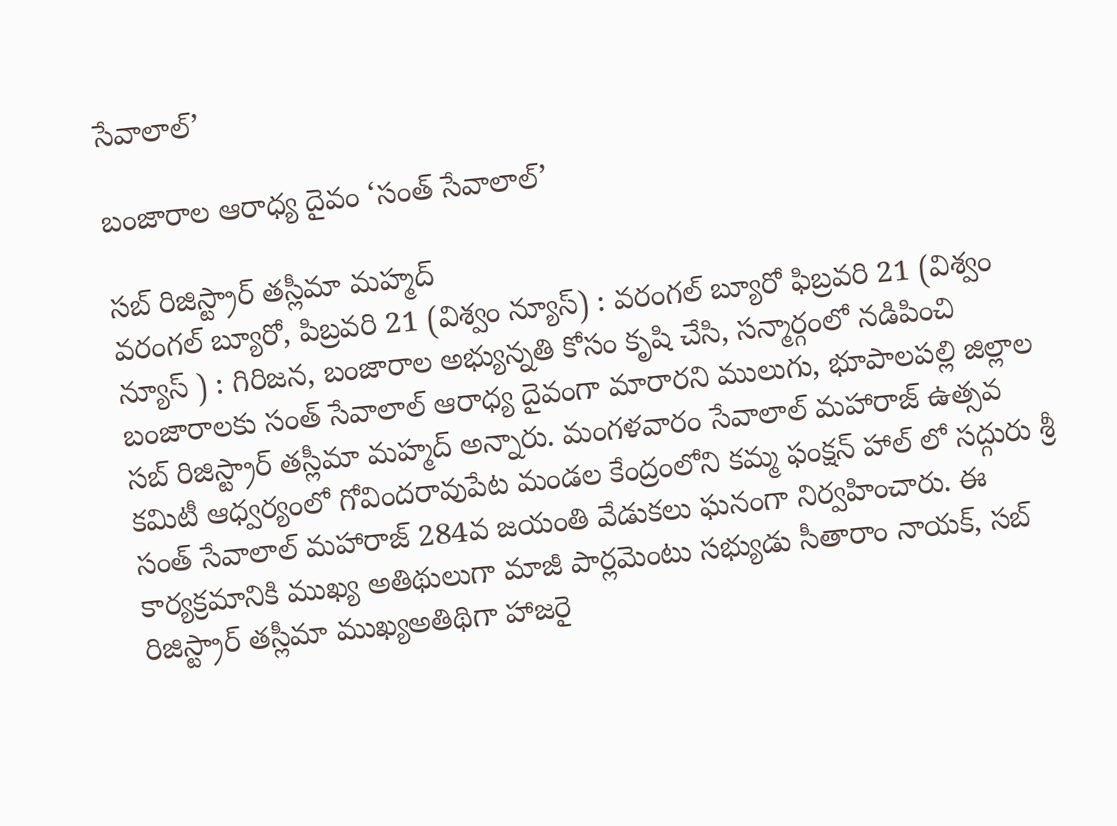సేవాలాల్’

బంజారాల ఆరాధ్య దైవం ‘సంత్ సేవాలాల్’

సబ్ రిజిస్ట్రార్ తస్లీమా మహ్మద్
వరంగల్ బ్యూరో, పిబ్రవరి 21 (విశ్వం న్యూస్) : వరంగల్ బ్యూరో ఫిబ్రవరి 21 (విశ్వం న్యూస్ ) : గిరిజన, బంజారాల అభ్యున్నతి కోసం కృషి చేసి, సన్మార్గంలో నడిపించి బంజారాలకు సంత్ సేవాలాల్ ఆరాధ్య దైవంగా మారారని ములుగు, భూపాలపల్లి జిల్లాల సబ్ రిజిస్ట్రార్ తస్లీమా మహ్మద్ అన్నారు. మంగళవారం సేవాలాల్ మహారాజ్ ఉత్సవ కమిటీ ఆధ్వర్యంలో గోవిందరావుపేట మండల కేంద్రంలోని కమ్మ ఫంక్షన్ హాల్ లో సద్గురు శ్రీ సంత్ సేవాలాల్ మహారాజ్ 284వ జయంతి వేడుకలు ఘనంగా నిర్వహించారు. ఈ కార్యక్రమానికి ముఖ్య అతిథులుగా మాజీ పార్లమెంటు సభ్యుడు సీతారాం నాయక్, సబ్ రిజిస్ట్రార్ తస్లీమా ముఖ్యఅతిథిగా హాజరై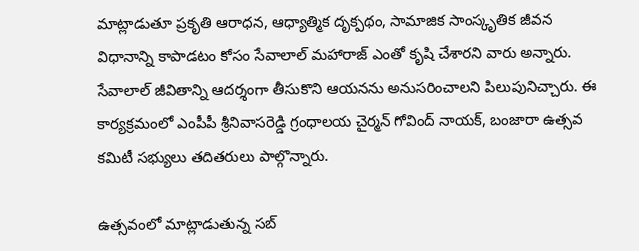మాట్లాడుతూ ప్రకృతి ఆరాధన, ఆధ్యాత్మిక దృక్పథం, సామాజిక సాంస్కృతిక జీవన విధానాన్ని కాపాడటం కోసం సేవాలాల్ మహారాజ్ ఎంతో కృషి చేశారని వారు అన్నారు. సేవాలాల్ జీవితాన్ని ఆదర్శంగా తీసుకొని ఆయనను అనుసరించాలని పిలుపునిచ్చారు. ఈ కార్యక్రమంలో ఎంపీపీ శ్రీనివాసరెడ్డి గ్రంధాలయ చైర్మన్ గోవింద్ నాయక్, బంజారా ఉత్సవ కమిటీ సభ్యులు తదితరులు పాల్గొన్నారు.

ఉత్సవంలో మాట్లాడుతున్న సబ్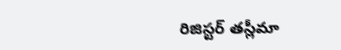రిజిస్టర్ తస్లీమా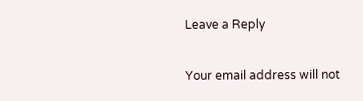Leave a Reply

Your email address will not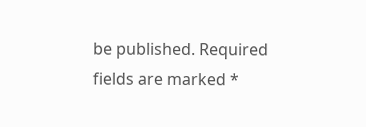be published. Required fields are marked *